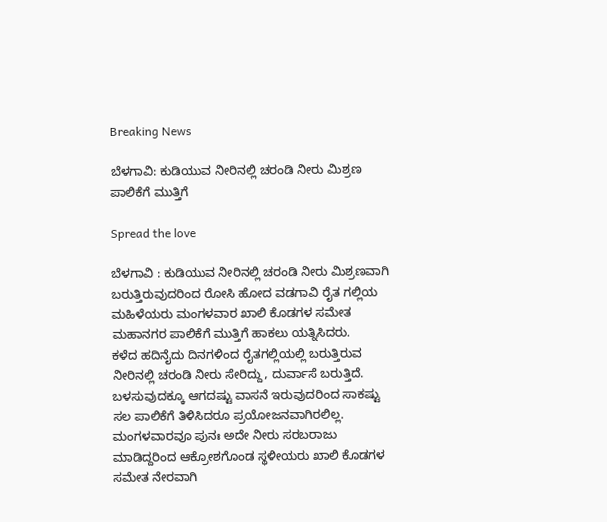Breaking News

ಬೆಳಗಾವಿ: ಕುಡಿಯುವ ನೀರಿನಲ್ಲಿ ಚರಂಡಿ ನೀರು ಮಿಶ್ರಣ ಪಾಲಿಕೆಗೆ ಮುತ್ತಿಗೆ

Spread the love

ಬೆಳಗಾವಿ : ಕುಡಿಯುವ ನೀರಿನಲ್ಲಿ ಚರಂಡಿ ನೀರು ಮಿಶ್ರಣವಾಗಿ ಬರುತ್ತಿರುವುದರಿಂದ ರೋಸಿ ಹೋದ ವಡಗಾವಿ ರೈತ ಗಲ್ಲಿಯ ಮಹಿಳೆಯರು ಮಂಗಳವಾರ ಖಾಲಿ ಕೊಡಗಳ ಸಮೇತ ಮಹಾನಗರ ಪಾಲಿಕೆಗೆ ಮುತ್ತಿಗೆ ಹಾಕಲು ಯತ್ನಿಸಿದರು.
ಕಳೆದ ಹದಿನೈದು ದಿನಗಳಿಂದ ರೈತಗಲ್ಲಿಯಲ್ಲಿ ಬರುತ್ತಿರುವ ನೀರಿನಲ್ಲಿ ಚರಂಡಿ ನೀರು ಸೇರಿದ್ದು, ದುರ್ವಾಸೆ ಬರುತ್ತಿದೆ. ಬಳಸುವುದಕ್ಕೂ ಆಗದಷ್ಟು ವಾಸನೆ ಇರುವುದರಿಂದ ಸಾಕಷ್ಟು ಸಲ ಪಾಲಿಕೆಗೆ ತಿಳಿಸಿದರೂ ಪ್ರಯೋಜನವಾಗಿರಲಿಲ್ಲ. ಮಂಗಳವಾರವೂ ಪುನಃ ಅದೇ ನೀರು ಸರಬರಾಜು ಮಾಡಿದ್ದರಿಂದ ಆಕ್ರೋಶಗೊಂಡ ಸ್ಥಳೀಯರು ಖಾಲಿ ಕೊಡಗಳ ಸಮೇತ ನೇರವಾಗಿ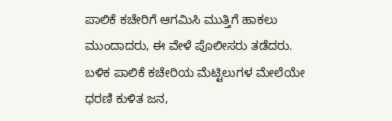ಪಾಲಿಕೆ ಕಚೇರಿಗೆ ಆಗಮಿಸಿ ಮುತ್ತಿಗೆ ಹಾಕಲು ಮುಂದಾದರು, ಈ ವೇಳೆ ಪೊಲೀಸರು ತಡೆದರು.
ಬಳಿಕ ಪಾಲಿಕೆ ಕಚೇರಿಯ ಮೆಟ್ಟಿಲುಗಳ ಮೇಲೆಯೇ ಧರಣಿ ಕುಳಿತ ಜನ,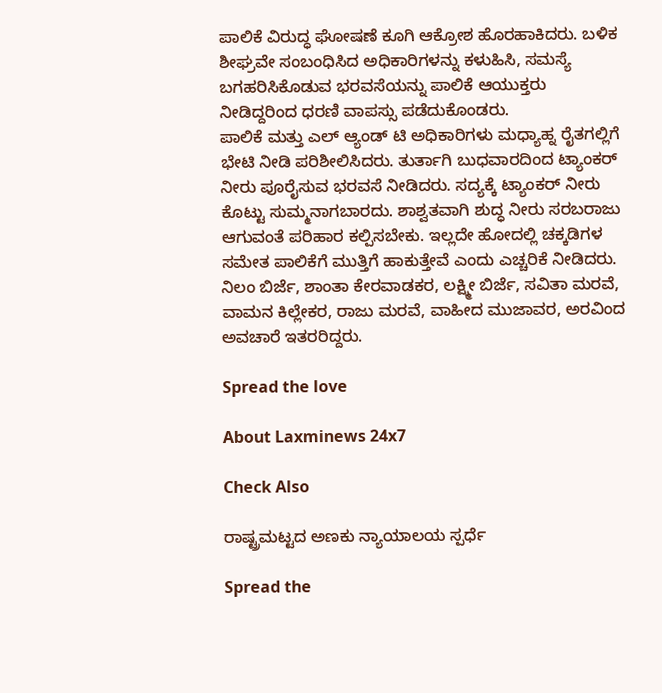ಪಾಲಿಕೆ ವಿರುದ್ಧ ಘೋಷಣೆ ಕೂಗಿ ಆಕ್ರೋಶ ಹೊರಹಾಕಿದರು. ಬಳಿಕ ಶೀಘ್ರವೇ ಸಂಬಂಧಿಸಿದ ಅಧಿಕಾರಿಗಳನ್ನು ಕಳುಹಿಸಿ, ಸಮಸ್ಯೆ ಬಗಹರಿಸಿಕೊಡುವ ಭರವಸೆಯನ್ನು ಪಾಲಿಕೆ ಆಯುಕ್ತರು ನೀಡಿದ್ದರಿಂದ ಧರಣಿ ವಾಪಸ್ಸು ಪಡೆದುಕೊಂಡರು.
ಪಾಲಿಕೆ ಮತ್ತು ಎಲ್ ಆ್ಯಂಡ್ ಟಿ ಅಧಿಕಾರಿಗಳು ಮಧ್ಯಾಹ್ನ ರೈತಗಲ್ಲಿಗೆ ಭೇಟಿ ನೀಡಿ ಪರಿಶೀಲಿಸಿದರು. ತುರ್ತಾಗಿ ಬುಧವಾರದಿಂದ ಟ್ಯಾಂಕರ್ ನೀರು ಪೂರೈಸುವ ಭರವಸೆ ನೀಡಿದರು. ಸದ್ಯಕ್ಕೆ ಟ್ಯಾಂಕರ್ ನೀರು ಕೊಟ್ಟು ಸುಮ್ಮನಾಗಬಾರದು. ಶಾಶ್ವತವಾಗಿ ಶುದ್ಧ ನೀರು ಸರಬರಾಜು ಆಗುವಂತೆ ಪರಿಹಾರ ಕಲ್ಪಿಸಬೇಕು. ಇಲ್ಲದೇ ಹೋದಲ್ಲಿ ಚಕ್ಕಡಿಗಳ ಸಮೇತ ಪಾಲಿಕೆಗೆ ಮುತ್ತಿಗೆ ಹಾಕುತ್ತೇವೆ ಎಂದು ಎಚ್ಚರಿಕೆ ನೀಡಿದರು.
ನಿಲಂ ಬಿರ್ಜೆ, ಶಾಂತಾ ಕೇರವಾಡಕರ, ಲಕ್ಷ್ಮೀ ಬಿರ್ಜೆ, ಸವಿತಾ ಮರವೆ, ವಾಮನ ಕಿಲ್ಲೇಕರ, ರಾಜು ಮರವೆ, ವಾಹೀದ ಮುಜಾವರ, ಅರವಿಂದ ಅವಚಾರೆ ಇತರರಿದ್ದರು.

Spread the love

About Laxminews 24x7

Check Also

ರಾಷ್ಟ್ರಮಟ್ಟದ ಅಣಕು ನ್ಯಾಯಾಲಯ ಸ್ಪರ್ಧೆ

Spread the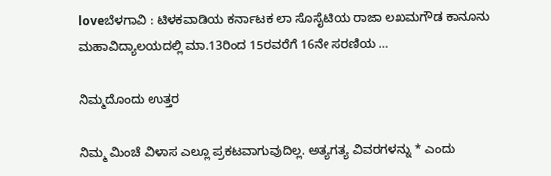loveಬೆಳಗಾವಿ : ಟಿಳಕವಾಡಿಯ ಕರ್ನಾಟಕ ಲಾ ಸೊಸೈಟಿಯ ರಾಜಾ ಲಖಮಗೌಡ ಕಾನೂನು ಮಹಾವಿದ್ಯಾಲಯದಲ್ಲಿ ಮಾ.13ರಿಂದ 15ರವರೆಗೆ 16ನೇ ಸರಣಿಯ …

ನಿಮ್ಮದೊಂದು ಉತ್ತರ

ನಿಮ್ಮ ಮಿಂಚೆ ವಿಳಾಸ ಎಲ್ಲೂ ಪ್ರಕಟವಾಗುವುದಿಲ್ಲ. ಅತ್ಯಗತ್ಯ ವಿವರಗಳನ್ನು * ಎಂದು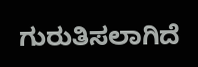ಗುರುತಿಸಲಾಗಿದೆ